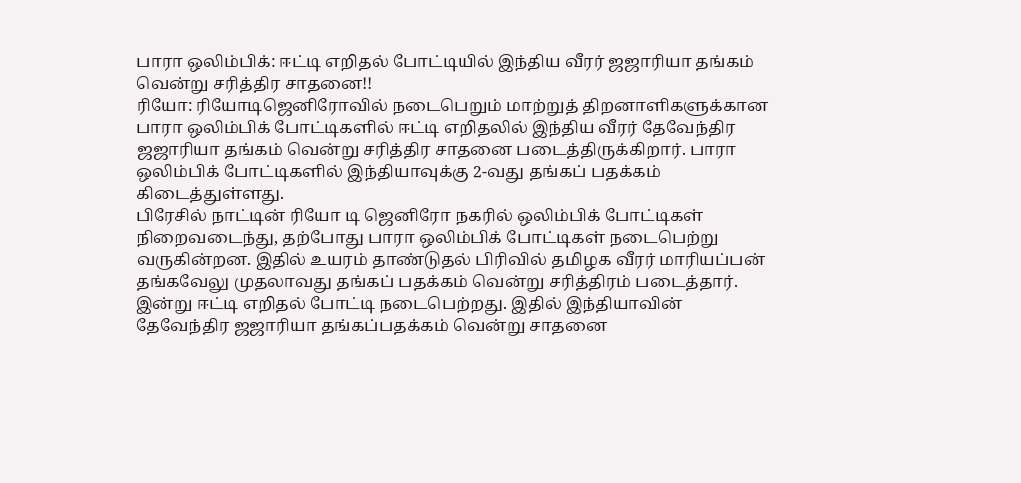பாரா ஒலிம்பிக்: ஈட்டி எறிதல் போட்டியில் இந்திய வீரர் ஜஜாரியா தங்கம் வென்று சரித்திர சாதனை!!
ரியோ: ரியோடிஜெனிரோவில் நடைபெறும் மாற்றுத் திறனாளிகளுக்கான பாரா ஒலிம்பிக் போட்டிகளில் ஈட்டி எறிதலில் இந்திய வீரர் தேவேந்திர ஜஜாரியா தங்கம் வென்று சரித்திர சாதனை படைத்திருக்கிறார். பாரா ஒலிம்பிக் போட்டிகளில் இந்தியாவுக்கு 2-வது தங்கப் பதக்கம் கிடைத்துள்ளது.
பிரேசில் நாட்டின் ரியோ டி ஜெனிரோ நகரில் ஒலிம்பிக் போட்டிகள் நிறைவடைந்து, தற்போது பாரா ஒலிம்பிக் போட்டிகள் நடைபெற்று வருகின்றன. இதில் உயரம் தாண்டுதல் பிரிவில் தமிழக வீரர் மாரியப்பன் தங்கவேலு முதலாவது தங்கப் பதக்கம் வென்று சரித்திரம் படைத்தார்.
இன்று ஈட்டி எறிதல் போட்டி நடைபெற்றது. இதில் இந்தியாவின் தேவேந்திர ஜஜாரியா தங்கப்பதக்கம் வென்று சாதனை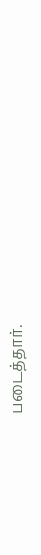படைத்தார்.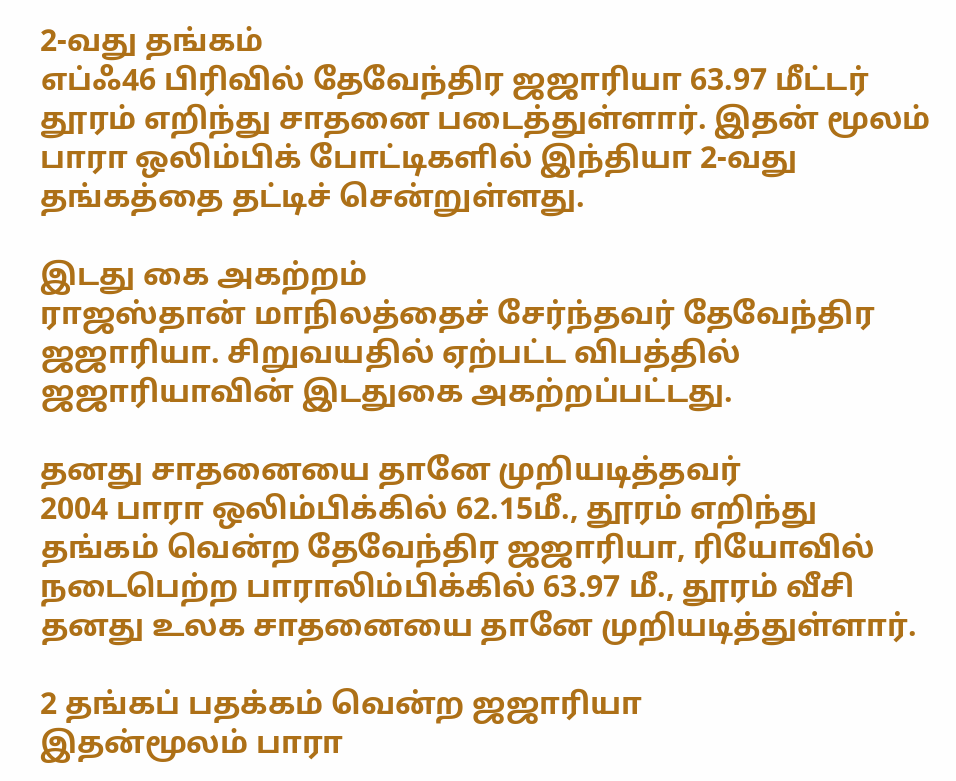2-வது தங்கம்
எப்ஃ46 பிரிவில் தேவேந்திர ஜஜாரியா 63.97 மீட்டர் தூரம் எறிந்து சாதனை படைத்துள்ளார். இதன் மூலம் பாரா ஒலிம்பிக் போட்டிகளில் இந்தியா 2-வது தங்கத்தை தட்டிச் சென்றுள்ளது.

இடது கை அகற்றம்
ராஜஸ்தான் மாநிலத்தைச் சேர்ந்தவர் தேவேந்திர ஜஜாரியா. சிறுவயதில் ஏற்பட்ட விபத்தில் ஜஜாரியாவின் இடதுகை அகற்றப்பட்டது.

தனது சாதனையை தானே முறியடித்தவர்
2004 பாரா ஒலிம்பிக்கில் 62.15மீ., தூரம் எறிந்து தங்கம் வென்ற தேவேந்திர ஜஜாரியா, ரியோவில் நடைபெற்ற பாராலிம்பிக்கில் 63.97 மீ., தூரம் வீசி தனது உலக சாதனையை தானே முறியடித்துள்ளார்.

2 தங்கப் பதக்கம் வென்ற ஜஜாரியா
இதன்மூலம் பாரா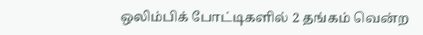ஒலிம்பிக் போட்டிகளில் 2 தங்கம் வென்ற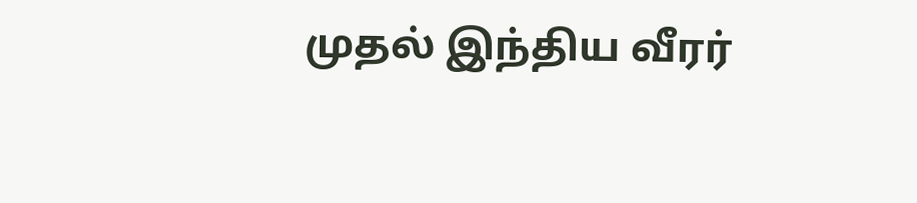முதல் இந்திய வீரர்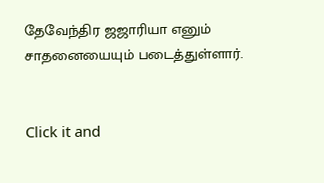தேவேந்திர ஜஜாரியா எனும் சாதனையையும் படைத்துள்ளார்.


Click it and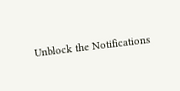Unblock the Notifications